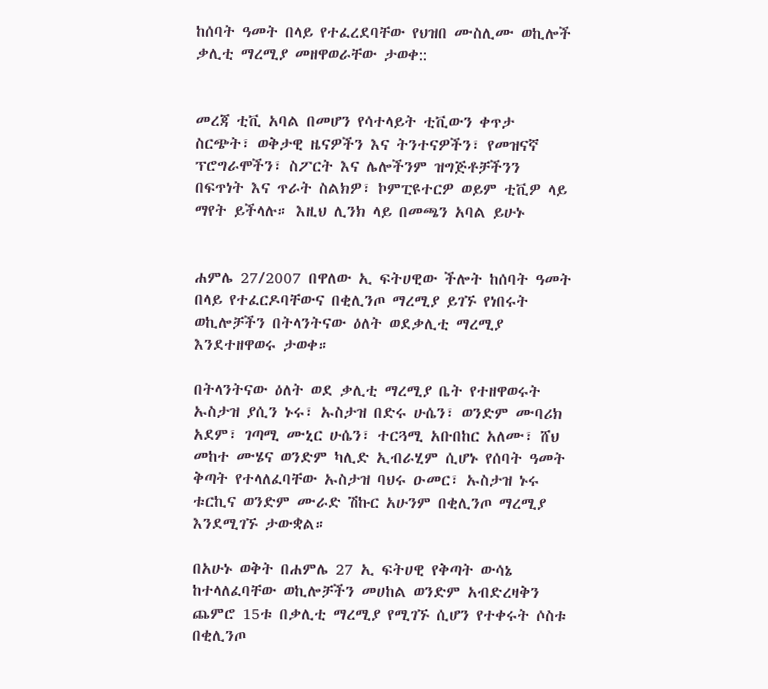ከሰባት ዓመት በላይ የተፈረደባቸው የህዝበ ሙስሊሙ ወኪሎች ቃሊቲ ማረሚያ መዘዋወራቸው ታወቀ::


መረጃ ቲቪ አባል በመሆን የሳተላይት ቲቪውን ቀጥታ ስርጭት፣ ወቅታዊ ዜናዎችን እና ትንተናዎችን፣ የመዝናኛ ፕሮግራሞችን፣ ስፖርት እና ሌሎችንም ዝግጅቶቻችንን በፍጥነት እና ጥራት ስልክዎ፣ ኮምፒዩተርዎ ወይም ቲቪዎ ላይ ማየት ይችላሉ። እዚህ ሊንክ ላይ በመጫን አባል ይሁኑ


ሐምሌ 27/2007 በዋለው ኢ ፍትሀዊው ችሎት ከሰባት ዓመት በላይ የተፈርዶባቸውና በቂሊንጦ ማረሚያ ይገኙ የነበሩት ወኪሎቻችን በትላንትናው ዕለት ወደቃሊቲ ማረሚያ እንደተዘዋወሩ ታወቀ።

በትላንትናው ዕለት ወደ ቃሊቲ ማረሚያ ቤት የተዘዋወሩት ኡስታዝ ያሲን ኑሩ፣ ኡስታዝ በድሩ ሁሴን፣ ወንድም ሙባሪክ አደም፣ ገጣሚ ሙኒር ሁሴን፣ ተርጓሚ አቡበከር አለሙ፣ ሸህ መከተ ሙሄና ወንድም ካሊድ ኢብራሂም ሲሆኑ የሰባት ዓመት ቅጣት የተላለፈባቸው ኡስታዝ ባህሩ ዑመር፣ ኡስታዝ ኑሩ ቱርኪና ወንድም ሙራድ ሽኩር አሁንም በቂሊንጦ ማረሚያ እንደሚገኙ ታውቋል።

በአሁኑ ወቅት በሐምሌ 27 ኢ ፍትሀዊ የቅጣት ውሳኔ ከተላለፈባቸው ወኪሎቻችን መሀከል ወንድም አብድረዛቅን ጨምሮ 15ቱ በቃሊቲ ማረሚያ የሚገኙ ሲሆን የተቀሩት ሶስቱ በቂሊንጦ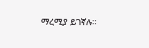ማረሚያ ይገኛሉ።